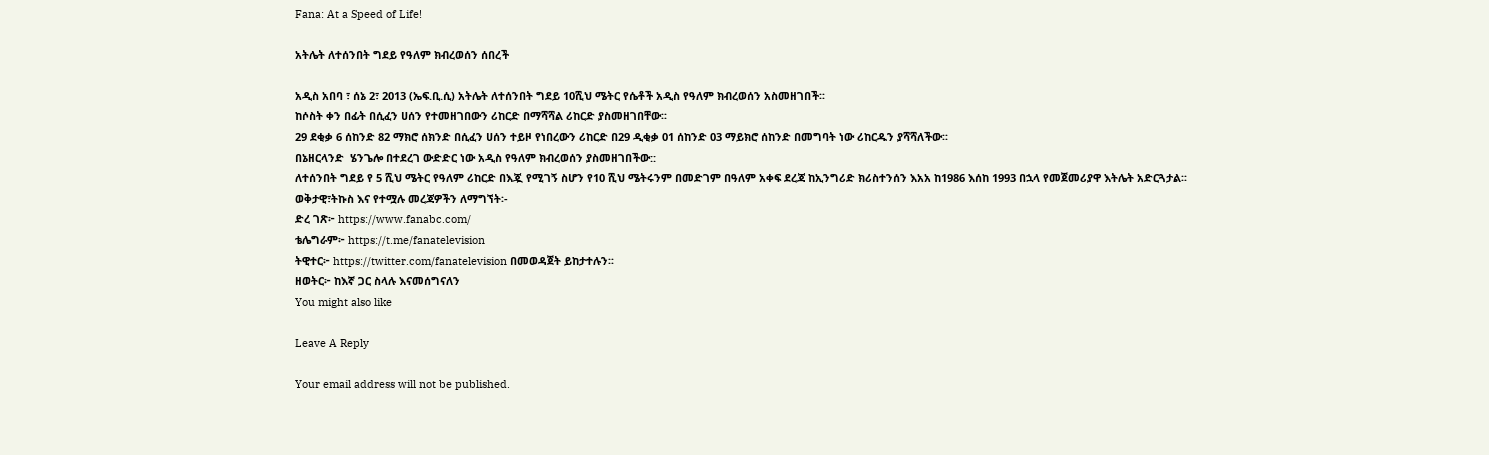Fana: At a Speed of Life!

አትሌት ለተሰንበት ግደይ የዓለም ክብረወሰን ሰበረች

አዲስ አበባ ፣ ሰኔ 2፣ 2013 (ኤፍ.ቢ.ሲ) አትሌት ለተሰንበት ግደይ 10ሺህ ሜትር የሴቶች አዲስ የዓለም ክብረወሰን አስመዘገበች፡፡
ከሶስት ቀን በፊት በሲፈን ሀሰን የተመዘገበውን ሪከርድ በማሻሻል ሪከርድ ያስመዘገበቸው፡፡
29 ደቂቃ 6 ሰከንድ 82 ማክሮ ሰክንድ በሲፈን ሀሰን ተይዞ የነበረውን ሪከርድ በ29 ዲቂቃ 01 ሰከንድ 03 ማይክሮ ሰከንድ በመግባት ነው ሪከርዱን ያሻሻለችው፡፡
በኔዘርላንድ  ሄንጌሎ በተደረገ ውድድር ነው አዲስ የዓለም ክብረወሰን ያስመዘገበችው::
ለተሰንበት ግደይ የ 5 ሺህ ሜትር የዓለም ሪከርድ በእጇ የሚገኝ ስሆን የ10 ሺህ ሜትሩንም በመድገም በዓለም አቀፍ ደረጃ ከኢንግሪድ ክሪስተንሰን እአአ ከ1986 እሰከ 1993 በኋላ የመጀመሪያዋ እትሌት አድርጓታል፡፡
ወቅታዊ፣ትኩስ እና የተሟሉ መረጃዎችን ለማግኘት፡-
ድረ ገጽ፦ https://www.fanabc.com/
ቴሌግራም፦ https://t.me/fanatelevision
ትዊተር፦ https://twitter.com/fanatelevision በመወዳጀት ይከታተሉን፡፡
ዘወትር፦ ከእኛ ጋር ስላሉ እናመሰግናለን
You might also like

Leave A Reply

Your email address will not be published.